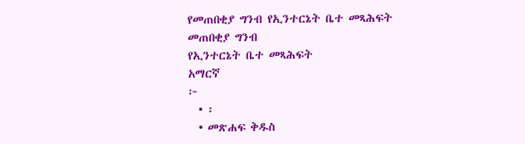የመጠበቂያ ግንብ የኢንተርኔት ቤተ መጻሕፍት
መጠበቂያ ግንብ
የኢንተርኔት ቤተ መጻሕፍት
አማርኛ
፦
  • ፡
  • መጽሐፍ ቅዱስ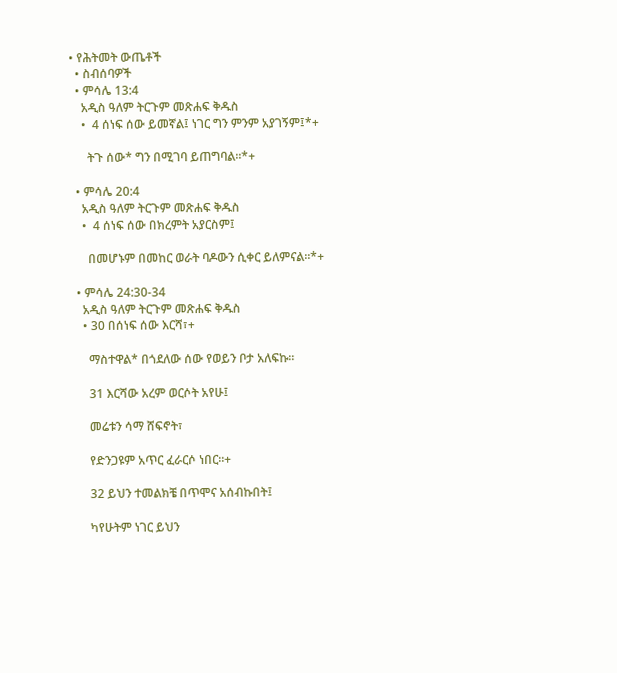• የሕትመት ውጤቶች
  • ስብሰባዎች
  • ምሳሌ 13:4
    አዲስ ዓለም ትርጉም መጽሐፍ ቅዱስ
    •  4 ሰነፍ ሰው ይመኛል፤ ነገር ግን ምንም አያገኝም፤*+

      ትጉ ሰው* ግን በሚገባ ይጠግባል።*+

  • ምሳሌ 20:4
    አዲስ ዓለም ትርጉም መጽሐፍ ቅዱስ
    •  4 ሰነፍ ሰው በክረምት አያርስም፤

      በመሆኑም በመከር ወራት ባዶውን ሲቀር ይለምናል።*+

  • ምሳሌ 24:30-34
    አዲስ ዓለም ትርጉም መጽሐፍ ቅዱስ
    • 30 በሰነፍ ሰው እርሻ፣+

      ማስተዋል* በጎደለው ሰው የወይን ቦታ አለፍኩ።

      31 እርሻው አረም ወርሶት አየሁ፤

      መሬቱን ሳማ ሸፍኖት፣

      የድንጋዩም አጥር ፈራርሶ ነበር።+

      32 ይህን ተመልክቼ በጥሞና አሰብኩበት፤

      ካየሁትም ነገር ይህን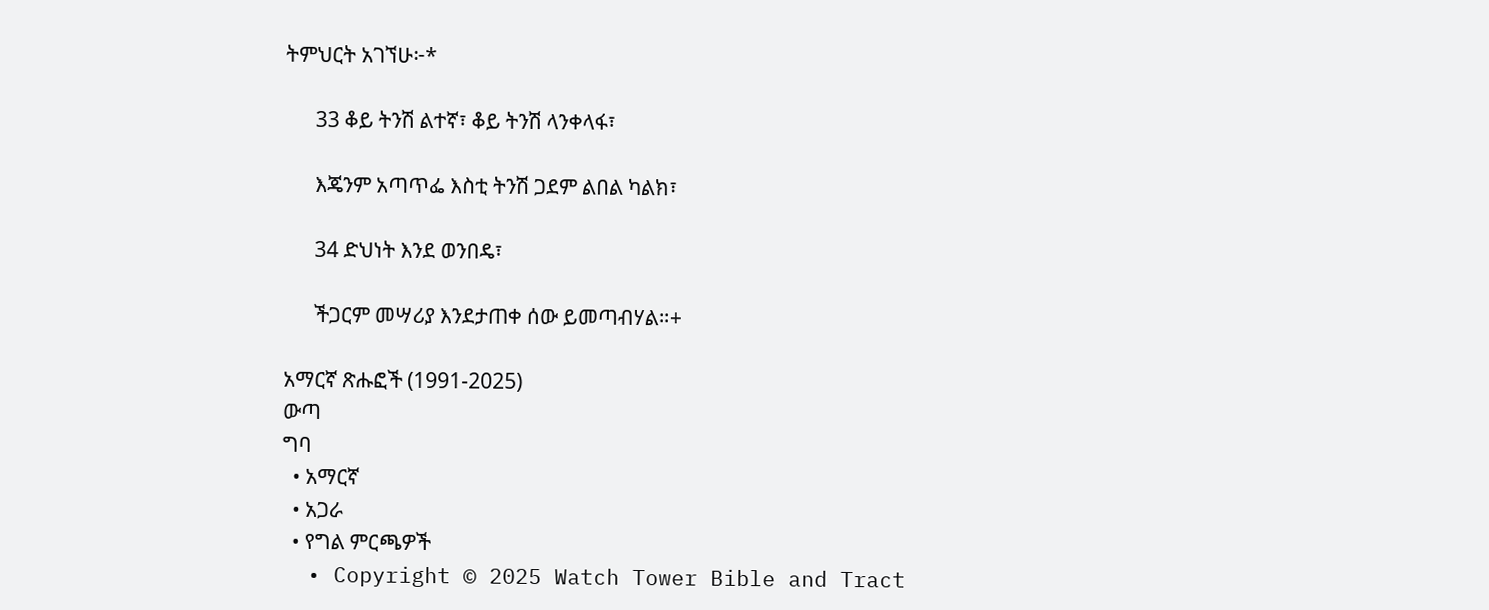ትምህርት አገኘሁ፦*

      33 ቆይ ትንሽ ልተኛ፣ ቆይ ትንሽ ላንቀላፋ፣

      እጄንም አጣጥፌ እስቲ ትንሽ ጋደም ልበል ካልክ፣

      34 ድህነት እንደ ወንበዴ፣

      ችጋርም መሣሪያ እንደታጠቀ ሰው ይመጣብሃል።+

አማርኛ ጽሑፎች (1991-2025)
ውጣ
ግባ
  • አማርኛ
  • አጋራ
  • የግል ምርጫዎች
  • Copyright © 2025 Watch Tower Bible and Tract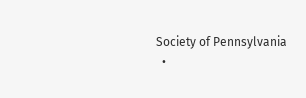Society of Pennsylvania
  •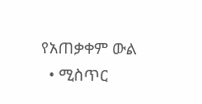የአጠቃቀም ውል
  • ሚስጥር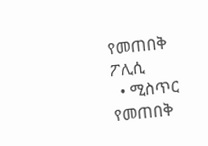የመጠበቅ ፖሊሲ
  • ሚስጥር የመጠበቅ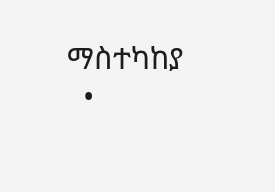ማስተካከያ
  •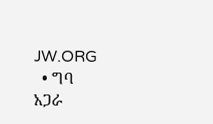JW.ORG
  • ግባ
አጋራ